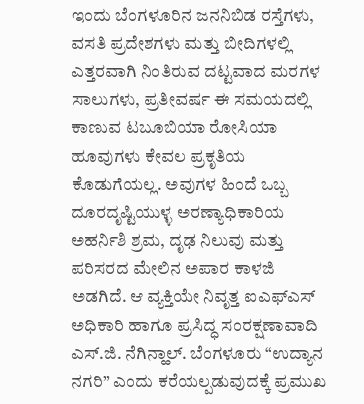ಇಂದು ಬೆಂಗಳೂರಿನ ಜನನಿಬಿಡ ರಸ್ತೆಗಳು, ವಸತಿ ಪ್ರದೇಶಗಳು ಮತ್ತು ಬೀದಿಗಳಲ್ಲಿ ಎತ್ತರವಾಗಿ ನಿಂತಿರುವ ದಟ್ಟವಾದ ಮರಗಳ ಸಾಲುಗಳು, ಪ್ರತೀವರ್ಷ ಈ ಸಮಯದಲ್ಲಿ ಕಾಣುವ ಟಬೂಬಿಯಾ ರೋಸಿಯಾ ಹೂವುಗಳು ಕೇವಲ ಪ್ರಕೃತಿಯ ಕೊಡುಗೆಯಲ್ಲ. ಅವುಗಳ ಹಿಂದೆ ಒಬ್ಬ ದೂರದೃಷ್ಟಿಯುಳ್ಳ ಅರಣ್ಯಾಧಿಕಾರಿಯ ಅಹರ್ನಿಶಿ ಶ್ರಮ, ದೃಢ ನಿಲುವು ಮತ್ತು ಪರಿಸರದ ಮೇಲಿನ ಅಪಾರ ಕಾಳಜಿ ಅಡಗಿದೆ. ಆ ವ್ಯಕ್ತಿಯೇ ನಿವೃತ್ತ ಐಎಫ್ಎಸ್ ಅಧಿಕಾರಿ ಹಾಗೂ ಪ್ರಸಿದ್ಧ ಸಂರಕ್ಷಣಾವಾದಿ ಎಸ್.ಜಿ. ನೆಗಿನ್ಹಾಲ್. ಬೆಂಗಳೂರು “ಉದ್ಯಾನ ನಗರಿ” ಎಂದು ಕರೆಯಲ್ಪಡುವುದಕ್ಕೆ ಪ್ರಮುಖ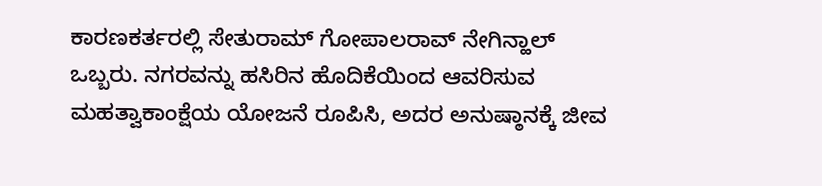ಕಾರಣಕರ್ತರಲ್ಲಿ ಸೇತುರಾಮ್ ಗೋಪಾಲರಾವ್ ನೇಗಿನ್ಹಾಲ್ ಒಬ್ಬರು. ನಗರವನ್ನು ಹಸಿರಿನ ಹೊದಿಕೆಯಿಂದ ಆವರಿಸುವ ಮಹತ್ವಾಕಾಂಕ್ಷೆಯ ಯೋಜನೆ ರೂಪಿಸಿ, ಅದರ ಅನುಷ್ಠಾನಕ್ಕೆ ಜೀವ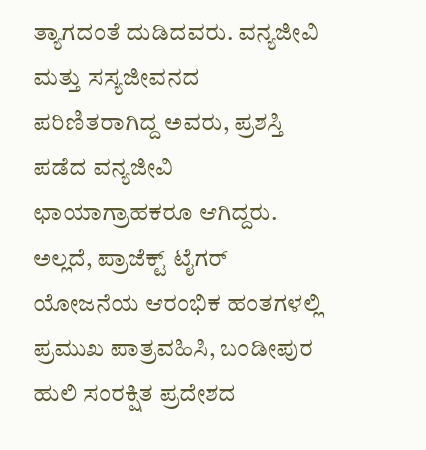ತ್ಯಾಗದಂತೆ ದುಡಿದವರು. ವನ್ಯಜೀವಿ ಮತ್ತು ಸಸ್ಯಜೀವನದ ಪರಿಣಿತರಾಗಿದ್ದ ಅವರು, ಪ್ರಶಸ್ತಿ ಪಡೆದ ವನ್ಯಜೀವಿ ಛಾಯಾಗ್ರಾಹಕರೂ ಆಗಿದ್ದರು. ಅಲ್ಲದೆ, ಪ್ರಾಜೆಕ್ಟ್ ಟೈಗರ್ ಯೋಜನೆಯ ಆರಂಭಿಕ ಹಂತಗಳಲ್ಲಿ ಪ್ರಮುಖ ಪಾತ್ರವಹಿಸಿ, ಬಂಡೀಪುರ ಹುಲಿ ಸಂರಕ್ಷಿತ ಪ್ರದೇಶದ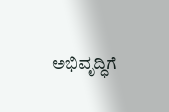ಅಭಿವೃದ್ಧಿಗೆ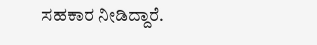ಸಹಕಾರ ನೀಡಿದ್ದಾರೆ.